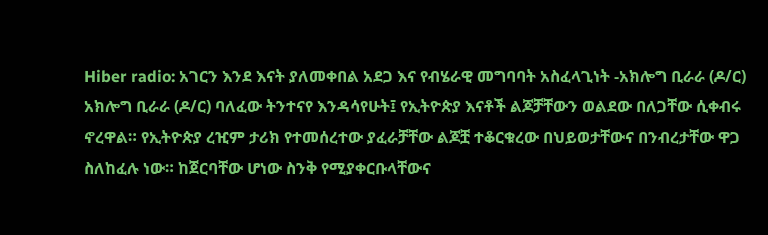Hiber radio: አገርን እንደ እናት ያለመቀበል አደጋ እና የብሄራዊ መግባባት አስፈላጊነት -አክሎግ ቢራራ (ዶ/ር)
አክሎግ ቢራራ (ዶ/ር) ባለፈው ትንተናየ እንዳሳየሁት፤ የኢትዮጵያ እናቶች ልጆቻቸውን ወልደው በለጋቸው ሲቀብሩ ኖረዋል። የኢትዮጵያ ረዢም ታሪክ የተመሰረተው ያፈራቻቸው ልጆቿ ተቆርቁረው በህይወታቸውና በንብረታቸው ዋጋ ስለከፈሉ ነው። ከጀርባቸው ሆነው ስንቅ የሚያቀርቡላቸውና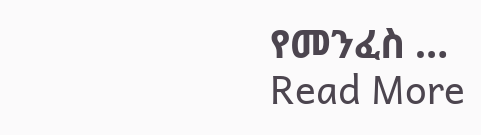የመንፈስ …
Read More